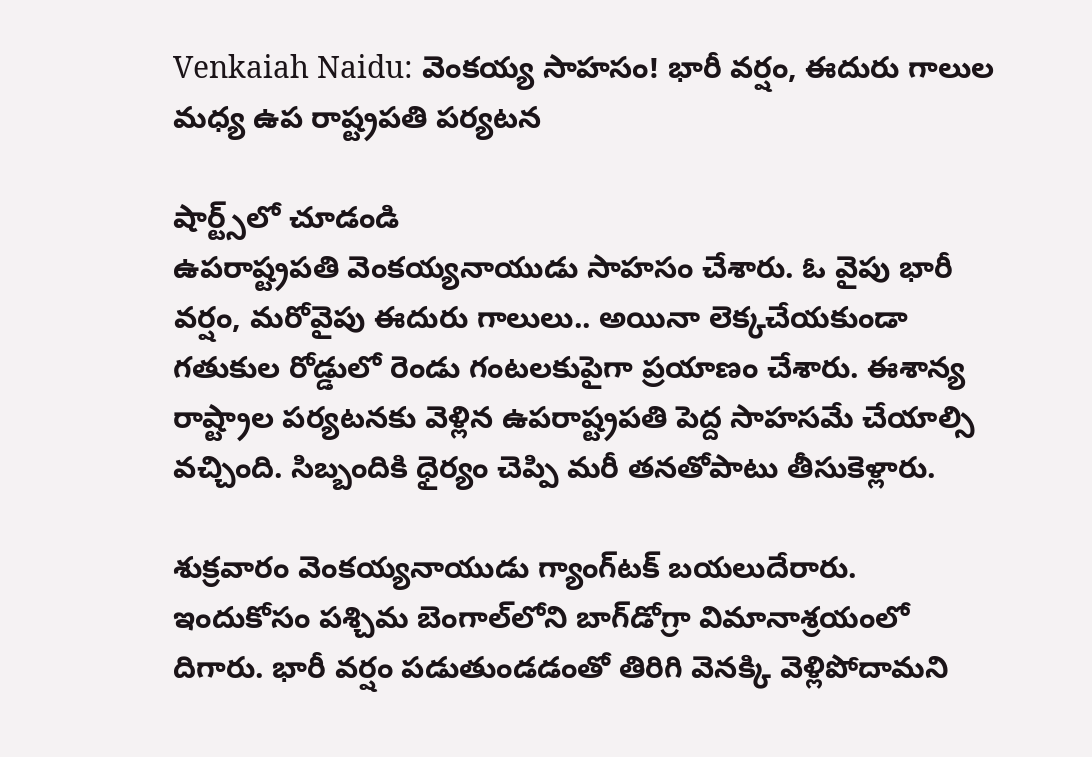Venkaiah Naidu: వెంకయ్య సాహసం! భారీ వర్షం, ఈదురు గాలుల మధ్య ఉప రాష్ట్రపతి పర్యటన

షార్ట్స్‌లో చూడండి
ఉపరాష్ట్రపతి వెంకయ్యనాయుడు సాహసం చేశారు. ఓ వైపు భారీ వర్షం, మరోవైపు ఈదురు గాలులు.. అయినా లెక్కచేయకుండా గతుకుల రోడ్డులో రెండు గంటలకుపైగా ప్రయాణం చేశారు. ఈశాన్య రాష్ట్రాల పర్యటనకు వెళ్లిన ఉపరాష్ట్రపతి పెద్ద సాహసమే చేయాల్సి వచ్చింది. సిబ్బందికి ధైర్యం చెప్పి మరీ తనతోపాటు తీసుకెళ్లారు.

శుక్రవారం వెంకయ్యనాయుడు గ్యాంగ్‌టక్ బయలుదేరారు. ఇందుకోసం పశ్చిమ బెంగాల్‌లోని బాగ్‌డోగ్రా విమానాశ్రయంలో దిగారు. భారీ వర్షం పడుతుండడంతో తిరిగి వెనక్కి వెళ్లిపోదామని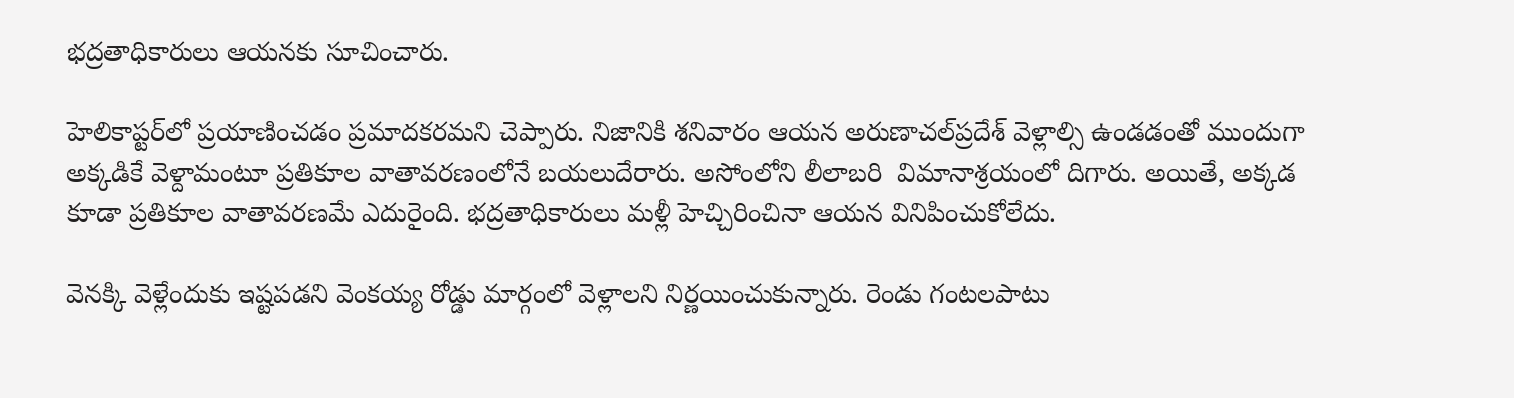భద్రతాధికారులు ఆయనకు సూచించారు.

హెలికాప్టర్‌లో ప్రయాణించడం ప్రమాదకరమని చెప్పారు. నిజానికి శనివారం ఆయన అరుణాచల్‌ప్రదేశ్ వెళ్లాల్సి ఉండడంతో ముందుగా అక్కడికే వెళ్దామంటూ ప్రతికూల వాతావరణంలోనే బయలుదేరారు. అసోంలోని లీలాబరి  విమానాశ్రయంలో దిగారు. అయితే, అక్కడ కూడా ప్రతికూల వాతావరణమే ఎదురైంది. భద్రతాధికారులు మళ్లీ హెచ్చిరించినా ఆయన వినిపించుకోలేదు.

వెనక్కి వెళ్లేందుకు ఇష్టపడని వెంకయ్య రోడ్డు మార్గంలో వెళ్లాలని నిర్ణయించుకున్నారు. రెండు గంటలపాటు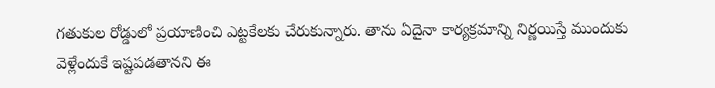గతుకుల రోడ్డులో ప్రయాణించి ఎట్టకేలకు చేరుకున్నారు. తాను ఏదైనా కార్యక్రమాన్ని నిర్ణయిస్తే ముందుకు వెళ్లేందుకే ఇష్టపడతానని ఈ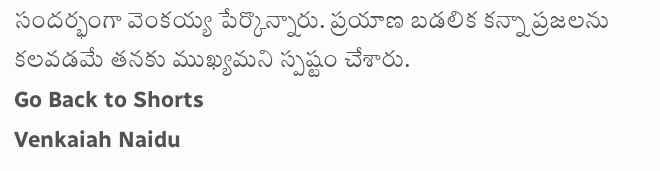సందర్భంగా వెంకయ్య పేర్కొన్నారు. ప్రయాణ బడలిక కన్నా ప్రజలను కలవడమే తనకు ముఖ్యమని స్పష్టం చేశారు.
Go Back to Shorts
Venkaiah Naidu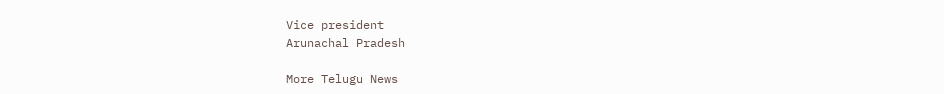Vice president
Arunachal Pradesh

More Telugu News